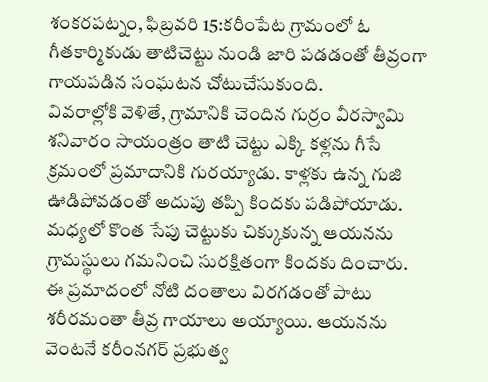శంకరపట్నం, ఫిబ్రవరి 15:కరీంపేట గ్రామంలో ఓ గీతకార్మికుడు తాటిచెట్టు నుండి జారి పడడంతో తీవ్రంగా గాయపడిన సంఘటన చోటుచేసుకుంది.
వివరాల్లోకి వెళితే, గ్రామానికి చెందిన గుర్రం వీరస్వామి శనివారం సాయంత్రం తాటి చెట్టు ఎక్కి కళ్లను గీసే క్రమంలో ప్రమాదానికి గురయ్యాడు. కాళ్లకు ఉన్న గుజి ఊడిపోవడంతో అదుపు తప్పి కిందకు పడిపోయాడు. మధ్యలో కొంత సేపు చెట్టుకు చిక్కుకున్న ఆయనను గ్రామస్థులు గమనించి సురక్షితంగా కిందకు దించారు.
ఈ ప్రమాదంలో నోటి దంతాలు విరగడంతో పాటు శరీరమంతా తీవ్ర గాయాలు అయ్యాయి. ఆయనను వెంటనే కరీంనగర్ ప్రభుత్వ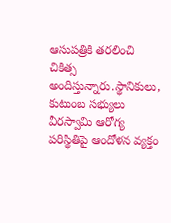ఆసుపత్రికి తరలించి చికిత్స అందిస్తున్నారు.స్థానికులు, కుటుంబ సభ్యులు వీరస్వామి ఆరోగ్య పరిస్థితిపై ఆందోళన వ్యక్తం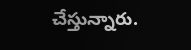చేస్తున్నారు.